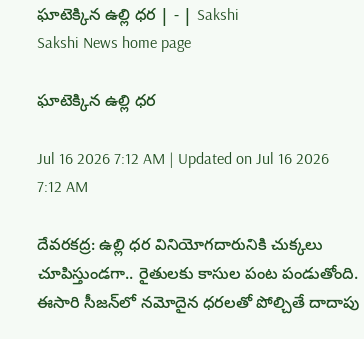ఘాటెక్కిన ఉల్లి ధర | - | Sakshi
Sakshi News home page

ఘాటెక్కిన ఉల్లి ధర

Jul 16 2026 7:12 AM | Updated on Jul 16 2026 7:12 AM

దేవరకద్ర: ఉల్లి ధర వినియోగదారునికి చుక్కలు చూపిస్తుండగా.. రైతులకు కాసుల పంట పండుతోంది. ఈసారి సీజన్‌లో నమోదైన ధరలతో పోల్చితే దాదాపు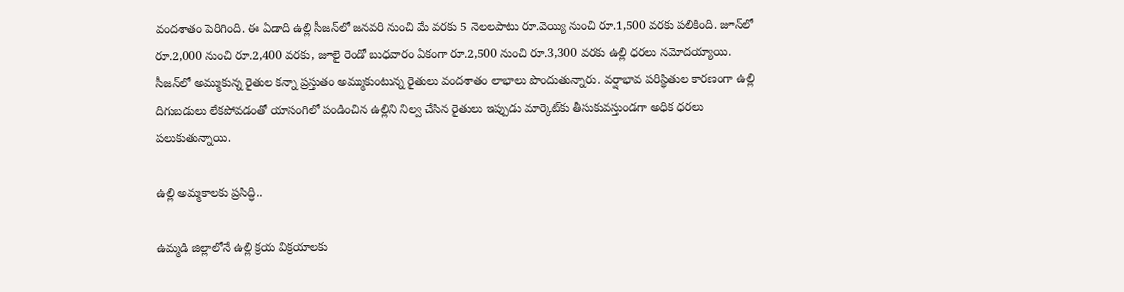వందశాతం పెరిగింది. ఈ ఏడాది ఉల్లి సీజన్‌లో జనవరి నుంచి మే వరకు 5 నెలలపాటు రూ.వెయ్యి నుంచి రూ.1,500 వరకు పలికింది. జూన్‌లో రూ.2,000 నుంచి రూ.2,400 వరకు, జూలై రెండో బుధవారం ఏకంగా రూ.2,500 నుంచి రూ.3,300 వరకు ఉల్లి ధరలు నమోదయ్యాయి. సీజన్‌లో అమ్ముకున్న రైతుల కన్నా ప్రస్తుతం అమ్ముకుంటున్న రైతులు వందశాతం లాభాలు పొందుతున్నారు. వర్షాభావ పరిస్థితుల కారణంగా ఉల్లి దిగుబడులు లేకపోవడంతో యాసంగిలో పండించిన ఉల్లిని నిల్వ చేసిన రైతులు ఇప్పుడు మార్కెట్‌కు తీసుకువస్తుండగా అధిక ధరలు పలుకుతున్నాయి.

ఉల్లి అమ్మకాలకు ప్రసిద్ధి..

ఉమ్మడి జిల్లాలోనే ఉల్లి క్రయ విక్రయాలకు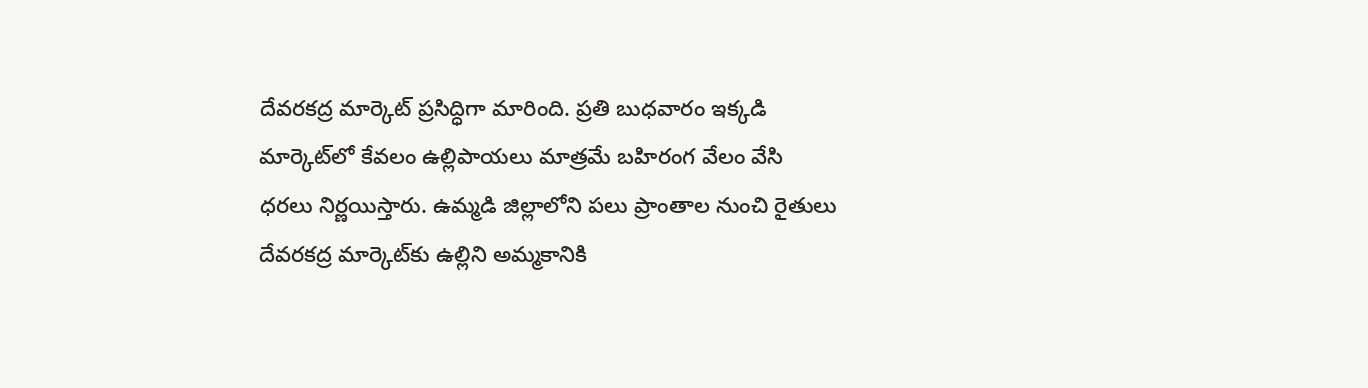దేవరకద్ర మార్కెట్‌ ప్రసిద్ధిగా మారింది. ప్రతి బుధవారం ఇక్కడి మార్కెట్‌లో కేవలం ఉల్లిపాయలు మాత్రమే బహిరంగ వేలం వేసి ధరలు నిర్ణయిస్తారు. ఉమ్మడి జిల్లాలోని పలు ప్రాంతాల నుంచి రైతులు దేవరకద్ర మార్కెట్‌కు ఉల్లిని అమ్మకానికి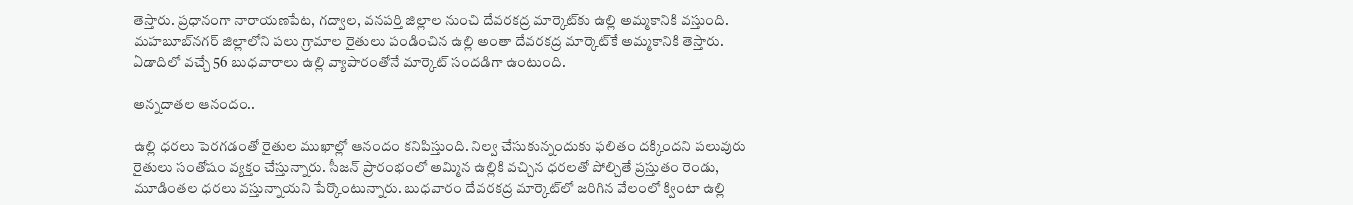తెస్తారు. ప్రధానంగా నారాయణపేట, గద్వాల, వనపర్తి జిల్లాల నుంచి దేవరకద్ర మార్కెట్‌కు ఉల్లి అమ్మకానికి వస్తుంది. మహబూబ్‌నగర్‌ జిల్లాలోని పలు గ్రామాల రైతులు పండించిన ఉల్లి అంతా దేవరకద్ర మార్కెట్‌కే అమ్మకానికి తెస్తారు. ఏడాదిలో వచ్చే 56 బుధవారాలు ఉల్లి వ్యాపారంతోనే మార్కెట్‌ సందడిగా ఉంటుంది.

అన్నదాతల ఆనందం..

ఉల్లి ధరలు పెరగడంతో రైతుల ముఖాల్లో ఆనందం కనిపిస్తుంది. నిల్వ చేసుకున్నందుకు ఫలితం దక్కిందని పలువురు రైతులు సంతోషం వ్యక్తం చేస్తున్నారు. సీజన్‌ ప్రారంభంలో అమ్మిన ఉల్లికి వచ్చిన ధరలతో పోల్చితే ప్రస్తుతం రెండు, మూడింతల ధరలు వస్తున్నాయని పేర్కొంటున్నారు. బుధవారం దేవరకద్ర మార్కెట్‌లో జరిగిన వేలంలో క్వింటా ఉల్లి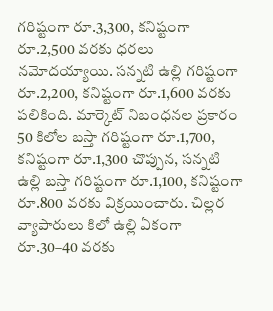గరిష్టంగా రూ.3,300, కనిష్టంగా రూ.2,500 వరకు ధరలు నమోదయ్యాయి. సన్నటి ఉల్లి గరిష్టంగా రూ.2,200, కనిష్టంగా రూ.1,600 వరకు పలికింది. మార్కెట్‌ నిబంధనల ప్రకారం 50 కిలోల బస్తా గరిష్టంగా రూ.1,700, కనిష్టంగా రూ.1,300 చొప్పున, సన్నటి ఉల్లి బస్తా గరిష్టంగా రూ.1,100, కనిష్టంగా రూ.800 వరకు విక్రయించారు. చిల్లర వ్యాపారులు కిలో ఉల్లి ఏకంగా రూ.30–40 వరకు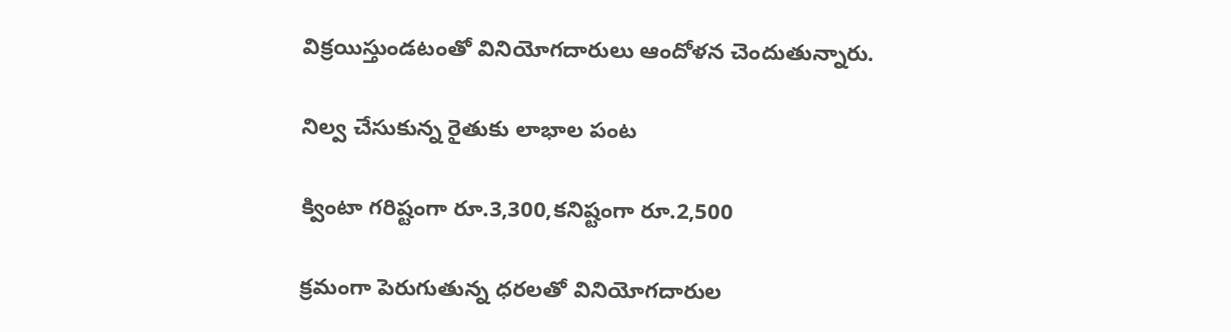విక్రయిస్తుండటంతో వినియోగదారులు ఆందోళన చెందుతున్నారు.

నిల్వ చేసుకున్న రైతుకు లాభాల పంట

క్వింటా గరిష్టంగా రూ.3,300,కనిష్టంగా రూ.2,500

క్రమంగా పెరుగుతున్న ధరలతో వినియోగదారుల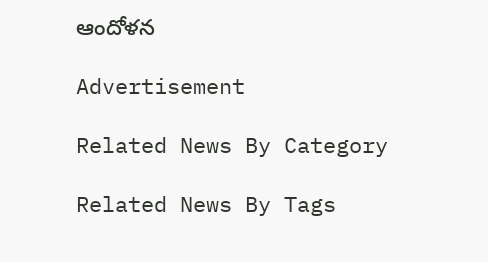ఆందోళన

Advertisement

Related News By Category

Related News By Tags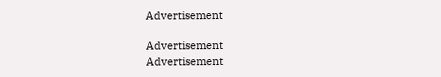Advertisement

Advertisement
Advertisement